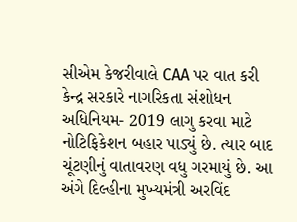સીએમ કેજરીવાલે CAA પર વાત કરી
કેન્દ્ર સરકારે નાગરિકતા સંશોધન અધિનિયમ- 2019 લાગુ કરવા માટે નોટિફિકેશન બહાર પાડ્યું છે. ત્યાર બાદ ચૂંટણીનું વાતાવરણ વધુ ગરમાયું છે. આ અંગે દિલ્હીના મુખ્યમંત્રી અરવિંદ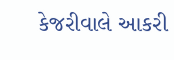કેજરીવાલે આકરી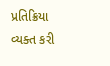પ્રતિક્રિયા વ્યક્ત કરી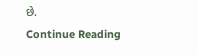છે.
Continue Reading